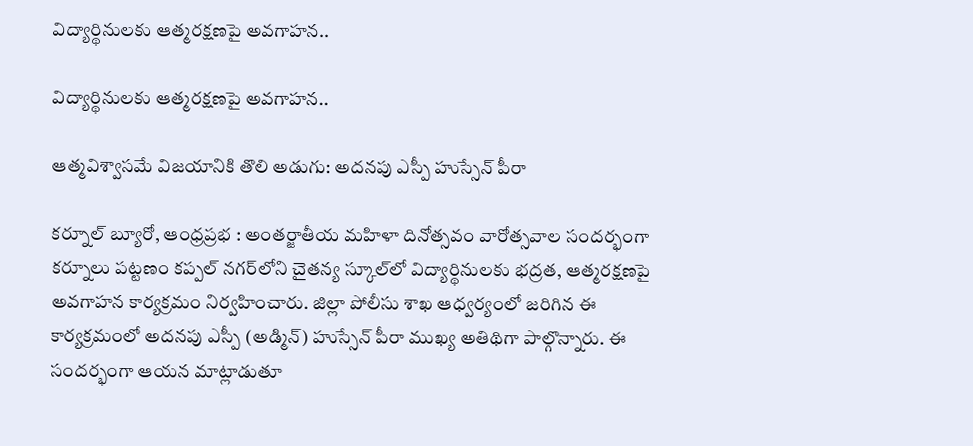విద్యార్థినులకు ఆత్మరక్షణపై అవగాహన..

విద్యార్థినులకు ఆత్మరక్షణపై అవగాహన..

ఆత్మవిశ్వాసమే విజయానికి తొలి అడుగు: అదనపు ఎస్పీ హుస్సేన్ పీరా

కర్నూల్ బ్యూరో, ఆంధ్రప్రభ : అంతర్జాతీయ మహిళా దినోత్సవం వారోత్సవాల సందర్భంగా కర్నూలు పట్టణం కప్పల్ నగర్‌లోని చైతన్య స్కూల్‌లో విద్యార్థినులకు భద్రత, ఆత్మరక్షణపై అవగాహన కార్యక్రమం నిర్వహించారు. జిల్లా పోలీసు శాఖ ఆధ్వర్యంలో జరిగిన ఈ కార్యక్రమంలో అదనపు ఎస్పీ (అడ్మిన్) హుస్సేన్ పీరా ముఖ్య అతిథిగా పాల్గొన్నారు. ఈ సందర్భంగా ఆయన మాట్లాడుతూ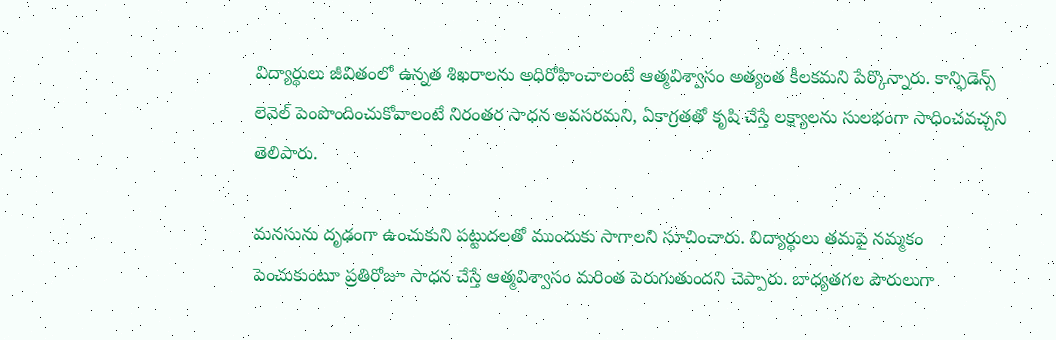విద్యార్థులు జీవితంలో ఉన్నత శిఖరాలను అధిరోహించాలంటే ఆత్మవిశ్వాసం అత్యంత కీలకమని పేర్కొన్నారు. కాన్ఫిడెన్స్ లెవెల్ పెంపొందించుకోవాలంటే నిరంతర సాధన అవసరమని, ఏకాగ్రతతో కృషి చేస్తే లక్ష్యాలను సులభంగా సాధించవచ్చని తెలిపారు.

మనసును దృఢంగా ఉంచుకుని పట్టుదలతో ముందుకు సాగాలని సూచించారు. విద్యార్థులు తమపై నమ్మకం పెంచుకుంటూ ప్రతిరోజూ సాధన చేస్తే ఆత్మవిశ్వాసం మరింత పెరుగుతుందని చెప్పారు. బాధ్యతగల పౌరులుగా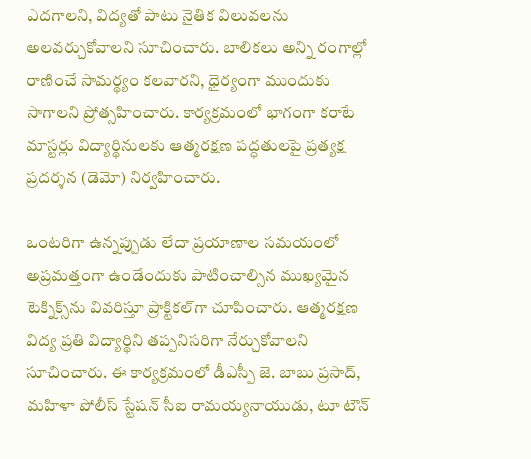ఎదగాలని, విద్యతో పాటు నైతిక విలువలను అలవర్చుకోవాలని సూచించారు. బాలికలు అన్ని రంగాల్లో రాణించే సామర్థ్యం కలవారని, ధైర్యంగా ముందుకు సాగాలని ప్రోత్సహించారు. కార్యక్రమంలో భాగంగా కరాటే మాస్టర్లు విద్యార్థినులకు ఆత్మరక్షణ పద్ధతులపై ప్రత్యక్ష ప్రదర్శన (డెమో) నిర్వహించారు.

ఒంటరిగా ఉన్నప్పుడు లేదా ప్రయాణాల సమయంలో అప్రమత్తంగా ఉండేందుకు పాటించాల్సిన ముఖ్యమైన టెక్నిక్స్‌ను వివరిస్తూ ప్రాక్టికల్‌గా చూపించారు. ఆత్మరక్షణ విద్య ప్రతి విద్యార్థిని తప్పనిసరిగా నేర్చుకోవాలని సూచించారు. ఈ కార్యక్రమంలో డీఎస్పీ జె. బాబు ప్రసాద్, మహిళా పోలీస్ స్టేషన్ సీఐ రామయ్యనాయుడు, టూ టౌన్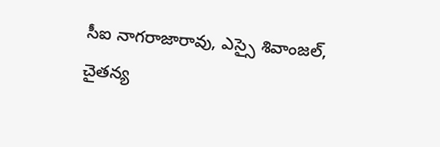సీఐ నాగరాజారావు, ఎస్సై శివాంజల్, చైతన్య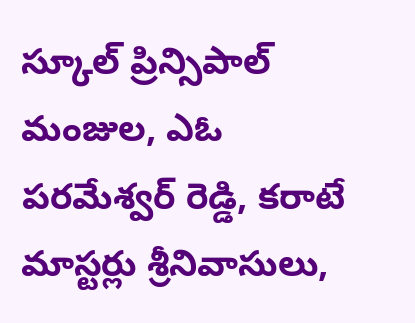స్కూల్ ప్రిన్సిపాల్ మంజుల, ఎఓ పరమేశ్వర్ రెడ్డి, కరాటే మాస్టర్లు శ్రీనివాసులు,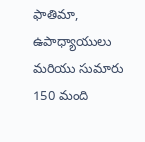ఫాతిమా, ఉపాధ్యాయులు మరియు సుమారు 150 మంది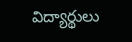విద్యార్థులు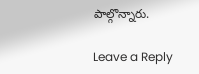పాల్గొన్నారు.

Leave a Reply